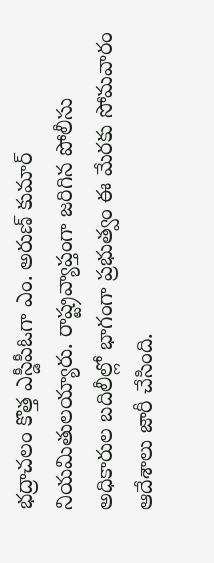భద్రాచలం కొత్త ఎస్డీపీఓగా ఎం. అరుణ్ కుమార్ నియమితులయ్యారు. రాష్ట్రవ్యాప్తంగా జరిగిన పోలీసు అధికారుల బదిలీల్లో భాగంగా ప్రభుత్వం ఈ మేరకు సోమవారం ఆదేశాలు జారీ చేసింది.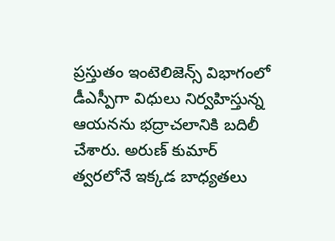ప్రస్తుతం ఇంటెలిజెన్స్ విభాగంలో డీఎస్పీగా విధులు నిర్వహిస్తున్న ఆయనను భద్రాచలానికి బదిలీ చేశారు. అరుణ్ కుమార్ త్వరలోనే ఇక్కడ బాధ్యతలు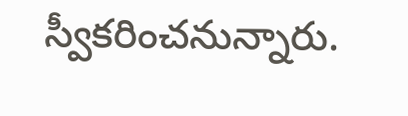స్వీకరించనున్నారు.